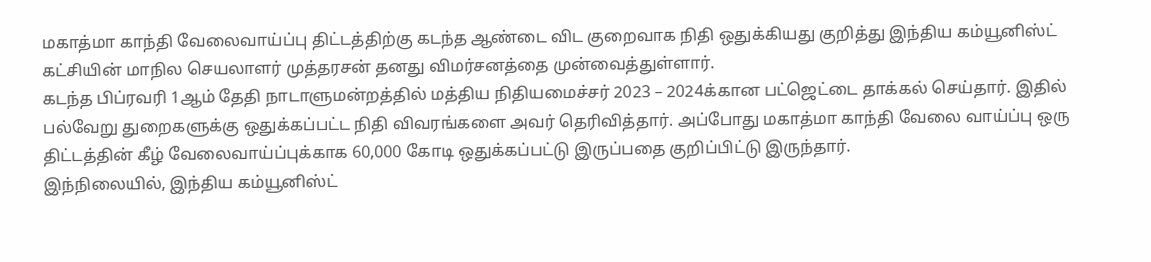மகாத்மா காந்தி வேலைவாய்ப்பு திட்டத்திற்கு கடந்த ஆண்டை விட குறைவாக நிதி ஒதுக்கியது குறித்து இந்திய கம்யூனிஸ்ட் கட்சியின் மாநில செயலாளர் முத்தரசன் தனது விமர்சனத்தை முன்வைத்துள்ளார்.
கடந்த பிப்ரவரி 1ஆம் தேதி நாடாளுமன்றத்தில் மத்திய நிதியமைச்சர் 2023 – 2024க்கான பட்ஜெட்டை தாக்கல் செய்தார். இதில் பல்வேறு துறைகளுக்கு ஒதுக்கப்பட்ட நிதி விவரங்களை அவர் தெரிவித்தார். அப்போது மகாத்மா காந்தி வேலை வாய்ப்பு ஒரு திட்டத்தின் கீழ் வேலைவாய்ப்புக்காக 60,000 கோடி ஒதுக்கப்பட்டு இருப்பதை குறிப்பிட்டு இருந்தார்.
இந்நிலையில், இந்திய கம்யூனிஸ்ட்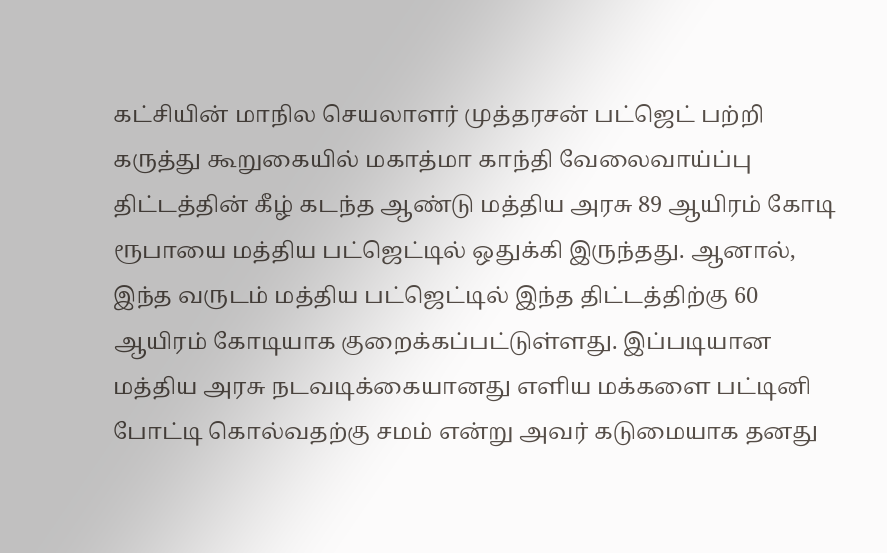கட்சியின் மாநில செயலாளர் முத்தரசன் பட்ஜெட் பற்றி கருத்து கூறுகையில் மகாத்மா காந்தி வேலைவாய்ப்பு திட்டத்தின் கீழ் கடந்த ஆண்டு மத்திய அரசு 89 ஆயிரம் கோடி ரூபாயை மத்திய பட்ஜெட்டில் ஒதுக்கி இருந்தது. ஆனால், இந்த வருடம் மத்திய பட்ஜெட்டில் இந்த திட்டத்திற்கு 60 ஆயிரம் கோடியாக குறைக்கப்பட்டுள்ளது. இப்படியான மத்திய அரசு நடவடிக்கையானது எளிய மக்களை பட்டினி போட்டி கொல்வதற்கு சமம் என்று அவர் கடுமையாக தனது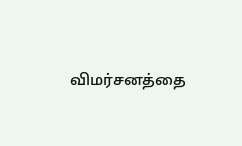விமர்சனத்தை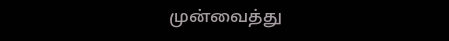முன்வைத்து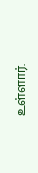உள்ளார்.